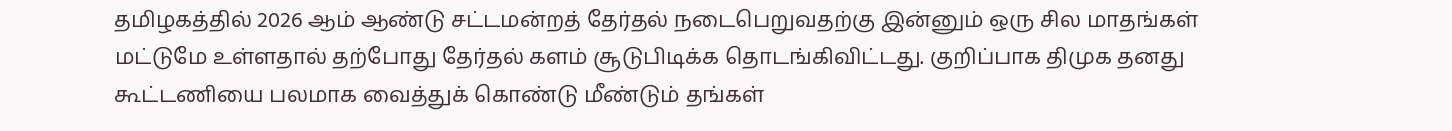தமிழகத்தில் 2026 ஆம் ஆண்டு சட்டமன்றத் தேர்தல் நடைபெறுவதற்கு இன்னும் ஒரு சில மாதங்கள் மட்டுமே உள்ளதால் தற்போது தேர்தல் களம் சூடுபிடிக்க தொடங்கிவிட்டது. குறிப்பாக திமுக தனது கூட்டணியை பலமாக வைத்துக் கொண்டு மீண்டும் தங்கள்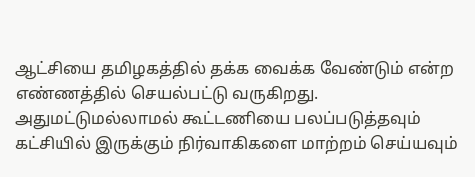ஆட்சியை தமிழகத்தில் தக்க வைக்க வேண்டும் என்ற எண்ணத்தில் செயல்பட்டு வருகிறது. அதுமட்டுமல்லாமல் கூட்டணியை பலப்படுத்தவும் கட்சியில் இருக்கும் நிர்வாகிகளை மாற்றம் செய்யவும்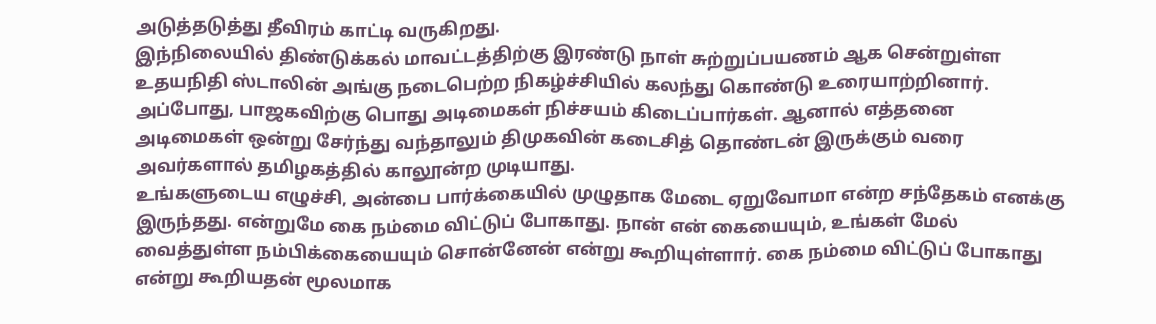அடுத்தடுத்து தீவிரம் காட்டி வருகிறது.
இந்நிலையில் திண்டுக்கல் மாவட்டத்திற்கு இரண்டு நாள் சுற்றுப்பயணம் ஆக சென்றுள்ள உதயநிதி ஸ்டாலின் அங்கு நடைபெற்ற நிகழ்ச்சியில் கலந்து கொண்டு உரையாற்றினார். அப்போது, பாஜகவிற்கு பொது அடிமைகள் நிச்சயம் கிடைப்பார்கள். ஆனால் எத்தனை அடிமைகள் ஒன்று சேர்ந்து வந்தாலும் திமுகவின் கடைசித் தொண்டன் இருக்கும் வரை அவர்களால் தமிழகத்தில் காலூன்ற முடியாது.
உங்களுடைய எழுச்சி, அன்பை பார்க்கையில் முழுதாக மேடை ஏறுவோமா என்ற சந்தேகம் எனக்கு இருந்தது. என்றுமே கை நம்மை விட்டுப் போகாது. நான் என் கையையும், உங்கள் மேல் வைத்துள்ள நம்பிக்கையையும் சொன்னேன் என்று கூறியுள்ளார். கை நம்மை விட்டுப் போகாது என்று கூறியதன் மூலமாக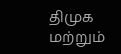திமுக மற்றும்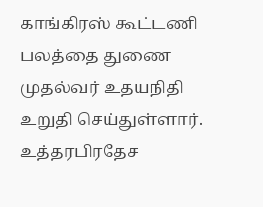காங்கிரஸ் கூட்டணி பலத்தை துணை முதல்வர் உதயநிதி உறுதி செய்துள்ளார்.
உத்தரபிரதேச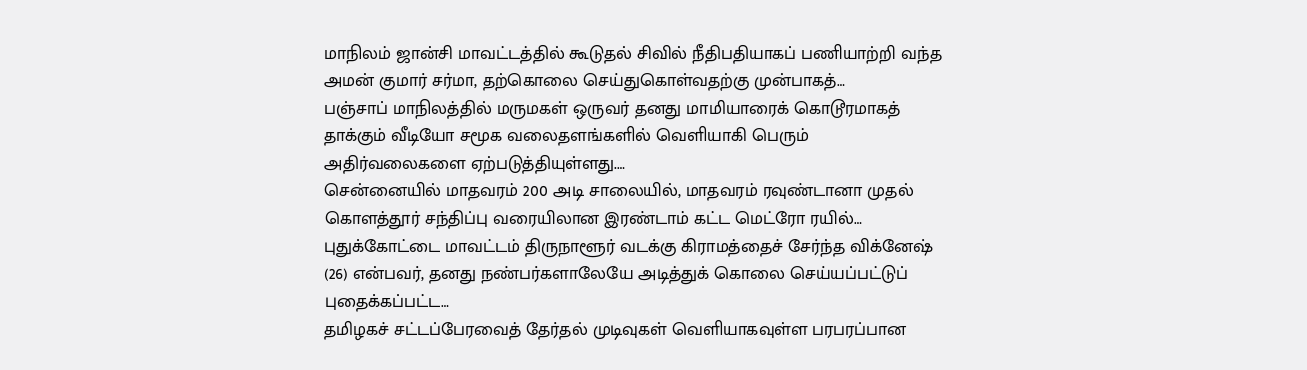மாநிலம் ஜான்சி மாவட்டத்தில் கூடுதல் சிவில் நீதிபதியாகப் பணியாற்றி வந்த அமன் குமார் சர்மா, தற்கொலை செய்துகொள்வதற்கு முன்பாகத்…
பஞ்சாப் மாநிலத்தில் மருமகள் ஒருவர் தனது மாமியாரைக் கொடூரமாகத் தாக்கும் வீடியோ சமூக வலைதளங்களில் வெளியாகி பெரும் அதிர்வலைகளை ஏற்படுத்தியுள்ளது.…
சென்னையில் மாதவரம் 200 அடி சாலையில், மாதவரம் ரவுண்டானா முதல் கொளத்தூர் சந்திப்பு வரையிலான இரண்டாம் கட்ட மெட்ரோ ரயில்…
புதுக்கோட்டை மாவட்டம் திருநாளூர் வடக்கு கிராமத்தைச் சேர்ந்த விக்னேஷ் (26) என்பவர், தனது நண்பர்களாலேயே அடித்துக் கொலை செய்யப்பட்டுப் புதைக்கப்பட்ட…
தமிழகச் சட்டப்பேரவைத் தேர்தல் முடிவுகள் வெளியாகவுள்ள பரபரப்பான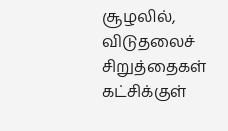சூழலில், விடுதலைச் சிறுத்தைகள் கட்சிக்குள்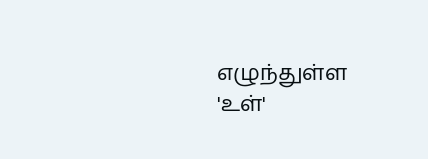எழுந்துள்ள 'உள்'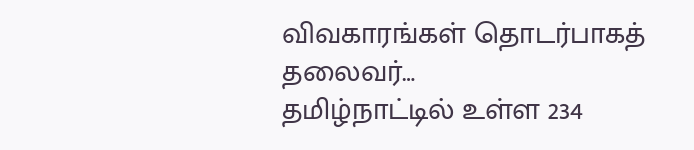விவகாரங்கள் தொடர்பாகத் தலைவர்…
தமிழ்நாட்டில் உள்ள 234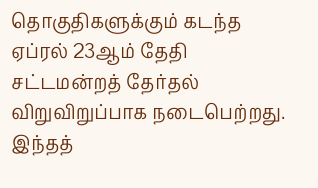தொகுதிகளுக்கும் கடந்த ஏப்ரல் 23ஆம் தேதி சட்டமன்றத் தேர்தல் விறுவிறுப்பாக நடைபெற்றது. இந்தத்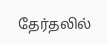தேர்தலில்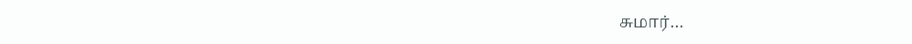சுமார்…